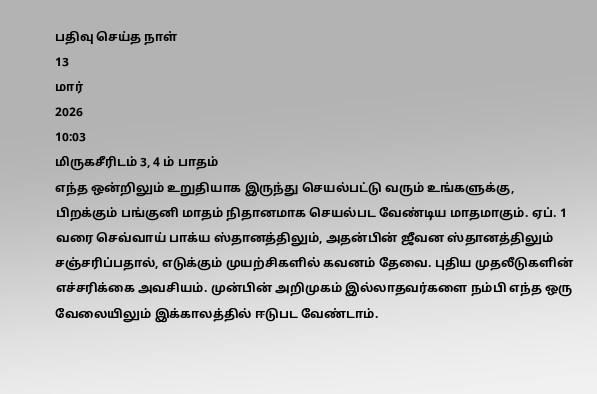பதிவு செய்த நாள்
13
மார்
2026
10:03
மிருகசீரிடம் 3, 4 ம் பாதம்
எந்த ஒன்றிலும் உறுதியாக இருந்து செயல்பட்டு வரும் உங்களுக்கு, பிறக்கும் பங்குனி மாதம் நிதானமாக செயல்பட வேண்டிய மாதமாகும். ஏப். 1 வரை செவ்வாய் பாக்ய ஸ்தானத்திலும், அதன்பின் ஜீவன ஸ்தானத்திலும் சஞ்சரிப்பதால், எடுக்கும் முயற்சிகளில் கவனம் தேவை. புதிய முதலீடுகளின் எச்சரிக்கை அவசியம். முன்பின் அறிமுகம் இல்லாதவர்களை நம்பி எந்த ஒரு வேலையிலும் இக்காலத்தில் ஈடுபட வேண்டாம்.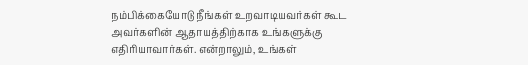நம்பிக்கையோடு நீங்கள் உறவாடியவர்கள் கூட அவர்களின் ஆதாயத்திற்காக உங்களுக்கு எதிரியாவார்கள். என்றாலும், உங்கள்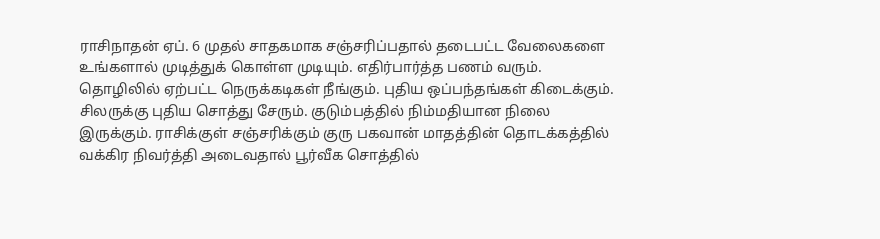ராசிநாதன் ஏப். 6 முதல் சாதகமாக சஞ்சரிப்பதால் தடைபட்ட வேலைகளை உங்களால் முடித்துக் கொள்ள முடியும். எதிர்பார்த்த பணம் வரும். தொழிலில் ஏற்பட்ட நெருக்கடிகள் நீங்கும். புதிய ஒப்பந்தங்கள் கிடைக்கும். சிலருக்கு புதிய சொத்து சேரும். குடும்பத்தில் நிம்மதியான நிலை இருக்கும். ராசிக்குள் சஞ்சரிக்கும் குரு பகவான் மாதத்தின் தொடக்கத்தில் வக்கிர நிவர்த்தி அடைவதால் பூர்வீக சொத்தில்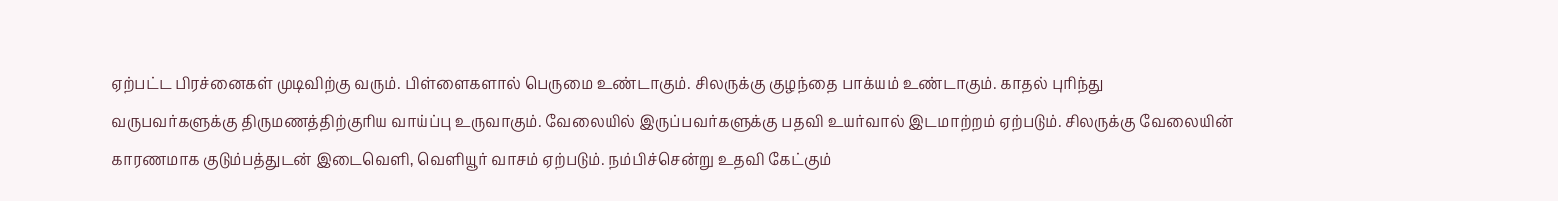ஏற்பட்ட பிரச்னைகள் முடிவிற்கு வரும். பிள்ளைகளால் பெருமை உண்டாகும். சிலருக்கு குழந்தை பாக்யம் உண்டாகும். காதல் புரிந்து வருபவர்களுக்கு திருமணத்திற்குரிய வாய்ப்பு உருவாகும். வேலையில் இருப்பவர்களுக்கு பதவி உயர்வால் இடமாற்றம் ஏற்படும். சிலருக்கு வேலையின் காரணமாக குடும்பத்துடன் இடைவெளி, வெளியூர் வாசம் ஏற்படும். நம்பிச்சென்று உதவி கேட்கும்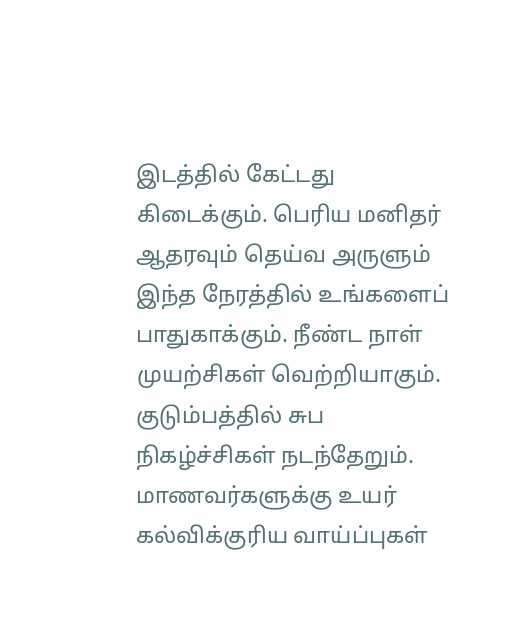இடத்தில் கேட்டது கிடைக்கும். பெரிய மனிதர் ஆதரவும் தெய்வ அருளும் இந்த நேரத்தில் உங்களைப் பாதுகாக்கும். நீண்ட நாள் முயற்சிகள் வெற்றியாகும். குடும்பத்தில் சுப நிகழ்ச்சிகள் நடந்தேறும். மாணவர்களுக்கு உயர் கல்விக்குரிய வாய்ப்புகள்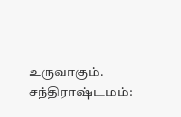உருவாகும்.
சந்திராஷ்டமம்: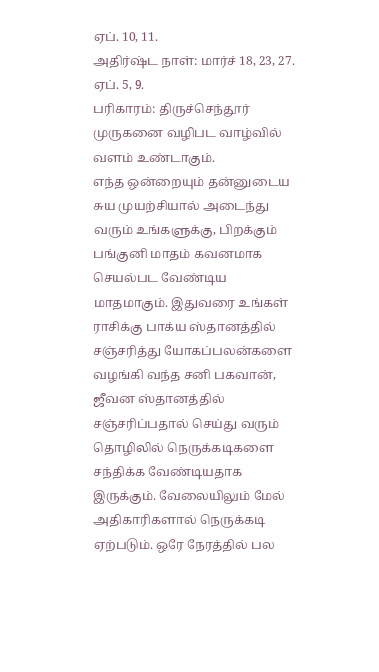ஏப். 10, 11.
அதிர்ஷ்ட நாள்: மார்ச் 18, 23, 27. ஏப். 5, 9.
பரிகாரம்: திருச்செந்தூர் முருகனை வழிபட வாழ்வில் வளம் உண்டாகும்.
எந்த ஒன்றையும் தன்னுடைய சுய முயற்சியால் அடைந்து வரும் உங்களுக்கு, பிறக்கும் பங்குனி மாதம் கவனமாக செயல்பட வேண்டிய மாதமாகும். இதுவரை உங்கள் ராசிக்கு பாக்ய ஸ்தானத்தில் சஞ்சரித்து யோகப்பலன்களை வழங்கி வந்த சனி பகவான், ஜீவன ஸ்தானத்தில் சஞ்சரிப்பதால் செய்து வரும் தொழிலில் நெருக்கடிகளை சந்திக்க வேண்டியதாக இருக்கும். வேலையிலும் மேல் அதிகாரிகளால் நெருக்கடி ஏற்படும். ஒரே நேரத்தில் பல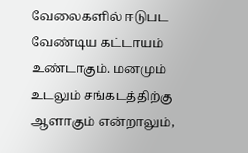வேலைகளில் ஈடுபட வேண்டிய கட்டாயம் உண்டாகும். மனமும் உடலும் சங்கடத்திற்கு ஆளாகும் என்றாலும்,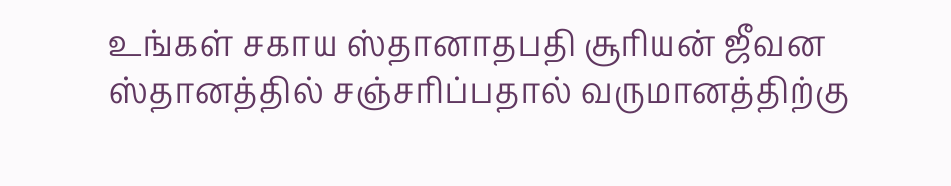உங்கள் சகாய ஸ்தானாதபதி சூரியன் ஜீவன ஸ்தானத்தில் சஞ்சரிப்பதால் வருமானத்திற்கு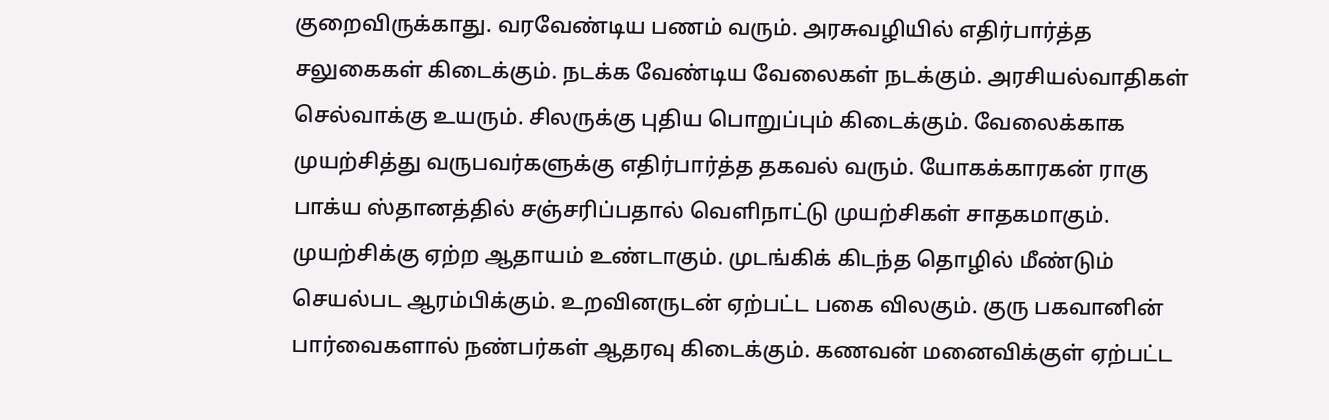குறைவிருக்காது. வரவேண்டிய பணம் வரும். அரசுவழியில் எதிர்பார்த்த சலுகைகள் கிடைக்கும். நடக்க வேண்டிய வேலைகள் நடக்கும். அரசியல்வாதிகள் செல்வாக்கு உயரும். சிலருக்கு புதிய பொறுப்பும் கிடைக்கும். வேலைக்காக முயற்சித்து வருபவர்களுக்கு எதிர்பார்த்த தகவல் வரும். யோகக்காரகன் ராகு பாக்ய ஸ்தானத்தில் சஞ்சரிப்பதால் வெளிநாட்டு முயற்சிகள் சாதகமாகும். முயற்சிக்கு ஏற்ற ஆதாயம் உண்டாகும். முடங்கிக் கிடந்த தொழில் மீண்டும் செயல்பட ஆரம்பிக்கும். உறவினருடன் ஏற்பட்ட பகை விலகும். குரு பகவானின் பார்வைகளால் நண்பர்கள் ஆதரவு கிடைக்கும். கணவன் மனைவிக்குள் ஏற்பட்ட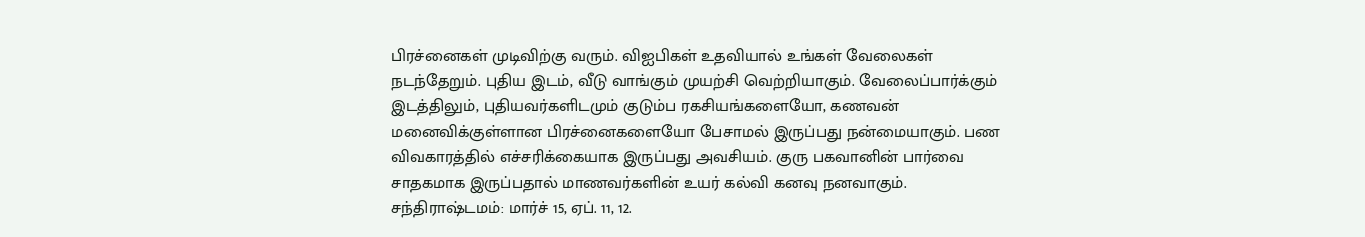பிரச்னைகள் முடிவிற்கு வரும். விஐபிகள் உதவியால் உங்கள் வேலைகள் நடந்தேறும். புதிய இடம், வீடு வாங்கும் முயற்சி வெற்றியாகும். வேலைப்பார்க்கும் இடத்திலும், புதியவர்களிடமும் குடும்ப ரகசியங்களையோ, கணவன் மனைவிக்குள்ளான பிரச்னைகளையோ பேசாமல் இருப்பது நன்மையாகும். பண விவகாரத்தில் எச்சரிக்கையாக இருப்பது அவசியம். குரு பகவானின் பார்வை சாதகமாக இருப்பதால் மாணவர்களின் உயர் கல்வி கனவு நனவாகும்.
சந்திராஷ்டமம்: மார்ச் 15, ஏப். 11, 12.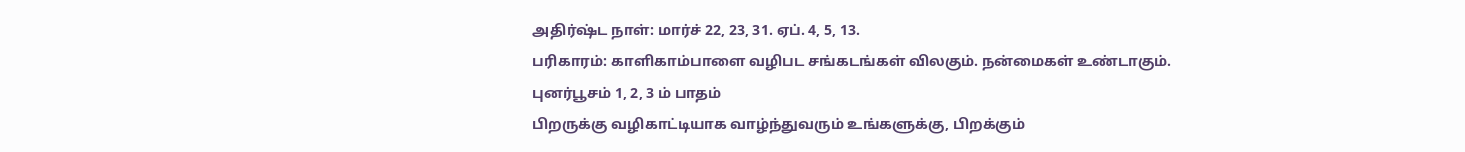அதிர்ஷ்ட நாள்: மார்ச் 22, 23, 31. ஏப். 4, 5, 13.
பரிகாரம்: காளிகாம்பாளை வழிபட சங்கடங்கள் விலகும். நன்மைகள் உண்டாகும்.
புனர்பூசம் 1, 2, 3 ம் பாதம்
பிறருக்கு வழிகாட்டியாக வாழ்ந்துவரும் உங்களுக்கு, பிறக்கும்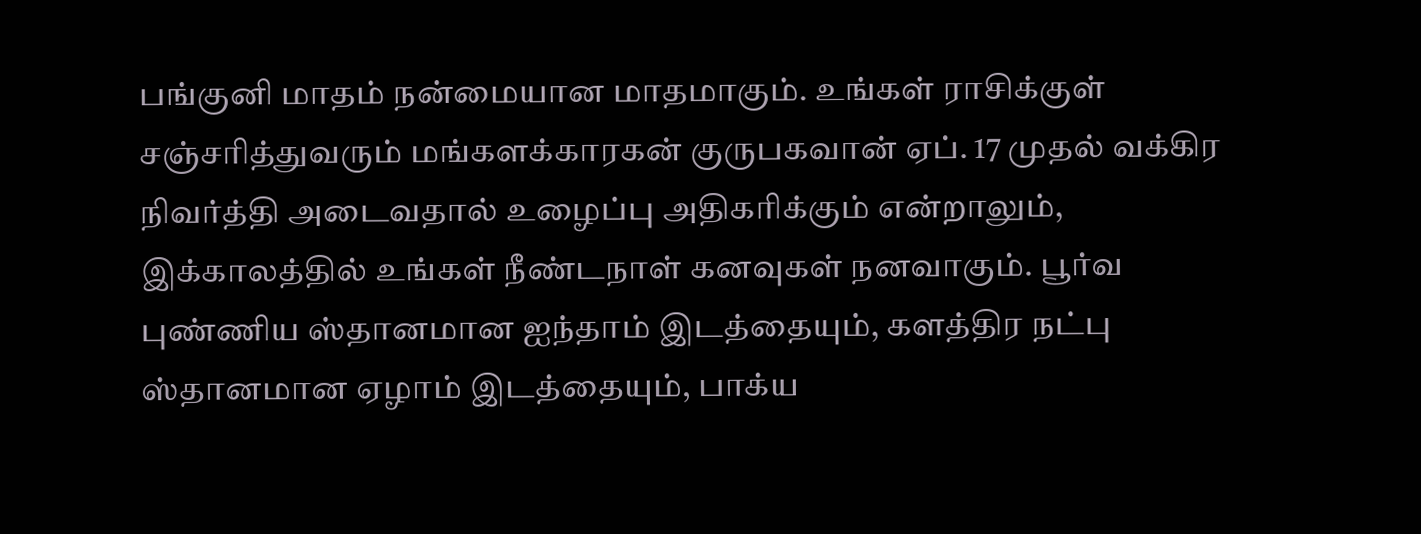பங்குனி மாதம் நன்மையான மாதமாகும். உங்கள் ராசிக்குள் சஞ்சரித்துவரும் மங்களக்காரகன் குருபகவான் ஏப். 17 முதல் வக்கிர நிவர்த்தி அடைவதால் உழைப்பு அதிகரிக்கும் என்றாலும், இக்காலத்தில் உங்கள் நீண்டநாள் கனவுகள் நனவாகும். பூர்வ புண்ணிய ஸ்தானமான ஐந்தாம் இடத்தையும், களத்திர நட்பு ஸ்தானமான ஏழாம் இடத்தையும், பாக்ய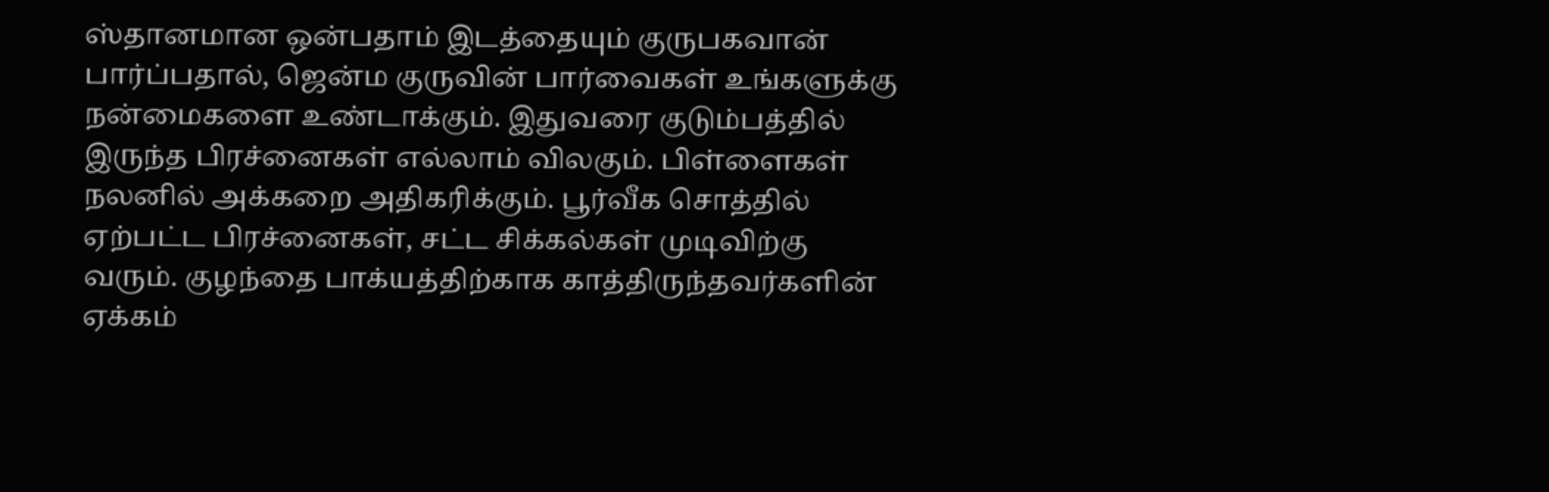ஸ்தானமான ஒன்பதாம் இடத்தையும் குருபகவான் பார்ப்பதால், ஜென்ம குருவின் பார்வைகள் உங்களுக்கு நன்மைகளை உண்டாக்கும். இதுவரை குடும்பத்தில் இருந்த பிரச்னைகள் எல்லாம் விலகும். பிள்ளைகள் நலனில் அக்கறை அதிகரிக்கும். பூர்வீக சொத்தில் ஏற்பட்ட பிரச்னைகள், சட்ட சிக்கல்கள் முடிவிற்கு வரும். குழந்தை பாக்யத்திற்காக காத்திருந்தவர்களின் ஏக்கம்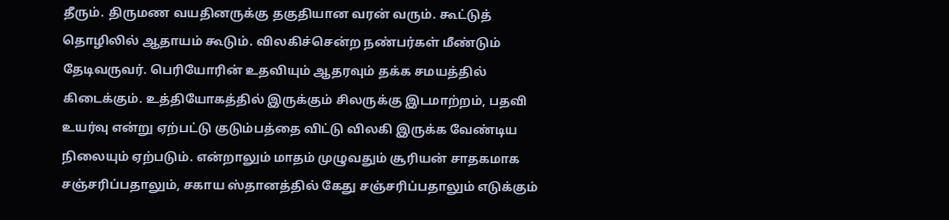தீரும். திருமண வயதினருக்கு தகுதியான வரன் வரும். கூட்டுத் தொழிலில் ஆதாயம் கூடும். விலகிச்சென்ற நண்பர்கள் மீண்டும் தேடிவருவர். பெரியோரின் உதவியும் ஆதரவும் தக்க சமயத்தில் கிடைக்கும். உத்தியோகத்தில் இருக்கும் சிலருக்கு இடமாற்றம், பதவி உயர்வு என்று ஏற்பட்டு குடும்பத்தை விட்டு விலகி இருக்க வேண்டிய நிலையும் ஏற்படும். என்றாலும் மாதம் முழுவதும் சூரியன் சாதகமாக சஞ்சரிப்பதாலும், சகாய ஸ்தானத்தில் கேது சஞ்சரிப்பதாலும் எடுக்கும்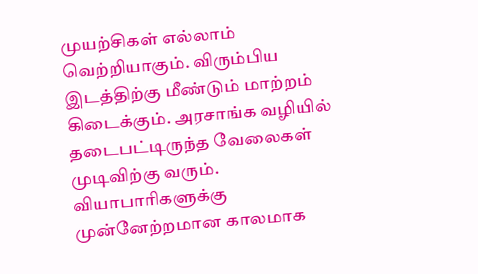முயற்சிகள் எல்லாம் வெற்றியாகும். விரும்பிய இடத்திற்கு மீண்டும் மாற்றம் கிடைக்கும். அரசாங்க வழியில் தடைபட்டிருந்த வேலைகள் முடிவிற்கு வரும். வியாபாரிகளுக்கு முன்னேற்றமான காலமாக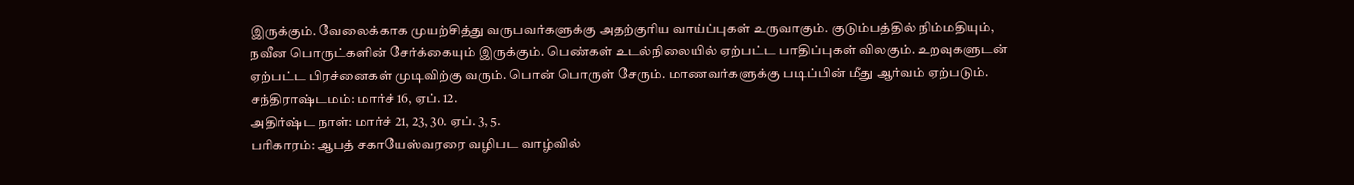இருக்கும். வேலைக்காக முயற்சித்து வருபவர்களுக்கு அதற்குரிய வாய்ப்புகள் உருவாகும். குடும்பத்தில் நிம்மதியும், நவீன பொருட்களின் சேர்க்கையும் இருக்கும். பெண்கள் உடல்நிலையில் ஏற்பட்ட பாதிப்புகள் விலகும். உறவுகளுடன் ஏற்பட்ட பிரச்னைகள் முடிவிற்கு வரும். பொன் பொருள் சேரும். மாணவர்களுக்கு படிப்பின் மீது ஆர்வம் ஏற்படும்.
சந்திராஷ்டமம்: மார்ச் 16, ஏப். 12.
அதிர்ஷ்ட நாள்: மார்ச் 21, 23, 30. ஏப். 3, 5.
பரிகாரம்: ஆபத் சகாயேஸ்வரரை வழிபட வாழ்வில்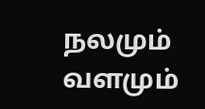நலமும் வளமும்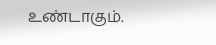உண்டாகும்.